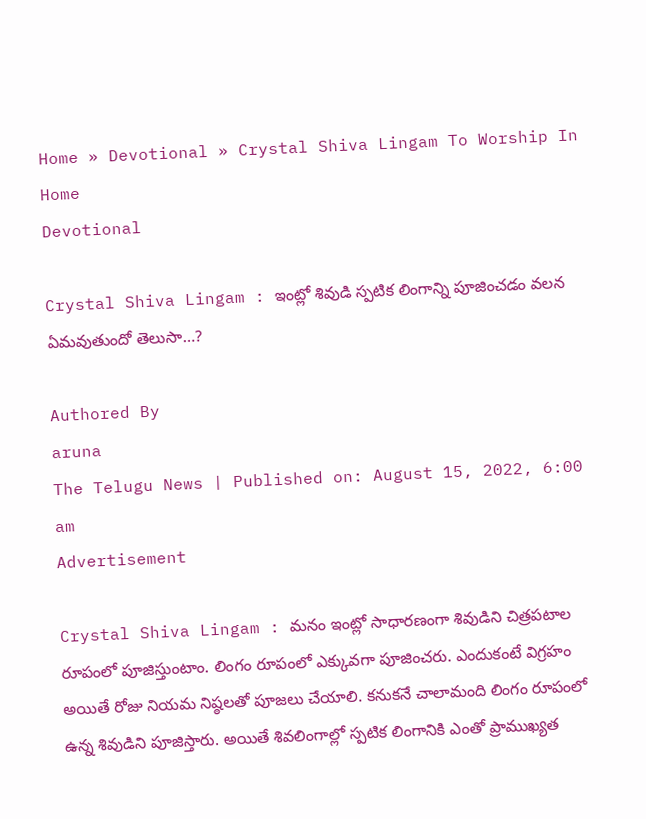Home » Devotional » Crystal Shiva Lingam To Worship In Home
Devotional

Crystal Shiva Lingam : ఇంట్లో శివుడి స్పటిక లింగాన్ని పూజించడం వలన ఏమవుతుందో తెలుసా…?

Authored By
aruna
The Telugu News | Published on: August 15, 2022, 6:00 am
Advertisement

Crystal Shiva Lingam : మనం ఇంట్లో సాధారణంగా శివుడిని చిత్రపటాల రూపంలో పూజిస్తుంటాం. లింగం రూపంలో ఎక్కువగా పూజించరు. ఎందుకంటే విగ్రహం అయితే రోజు నియమ నిష్ఠలతో పూజలు చేయాలి. కనుకనే చాలామంది లింగం రూపంలో ఉన్న శివుడిని పూజిస్తారు. అయితే శివలింగాల్లో స్పటిక లింగానికి ఎంతో ప్రాముఖ్యత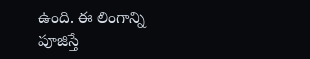ఉంది. ఈ లింగాన్ని పూజిస్తే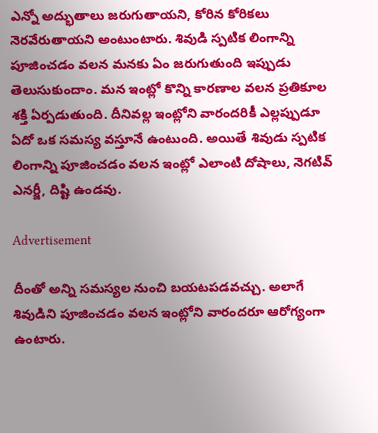ఎన్నో అద్భుతాలు జరుగుతాయని, కోరిన కోరికలు నెరవేరుతాయని అంటుంటారు. శివుడి స్పటిక లింగాన్ని పూజించడం వలన మనకు ఏం జరుగుతుంది ఇప్పుడు తెలుసుకుందాం. మన ఇంట్లో కొన్ని కారణాల వలన ప్రతికూల శక్తి ఏర్పడుతుంది. దీనివల్ల ఇంట్లోని వారందరికీ ఎల్లప్పుడూ ఏదో ఒక సమస్య వస్తూనే ఉంటుంది. అయితే శివుడు స్పటిక లింగాన్ని పూజించడం వలన ఇంట్లో ఎలాంటి దోషాలు, నెగటివ్ ఎనర్జీ, దిష్టి ఉండవు.

Advertisement

దీంతో అన్ని సమస్యల నుంచి బయటపడవచ్చు. అలాగే శివుడిని పూజించడం వలన ఇంట్లోని వారందరూ ఆరోగ్యంగా ఉంటారు.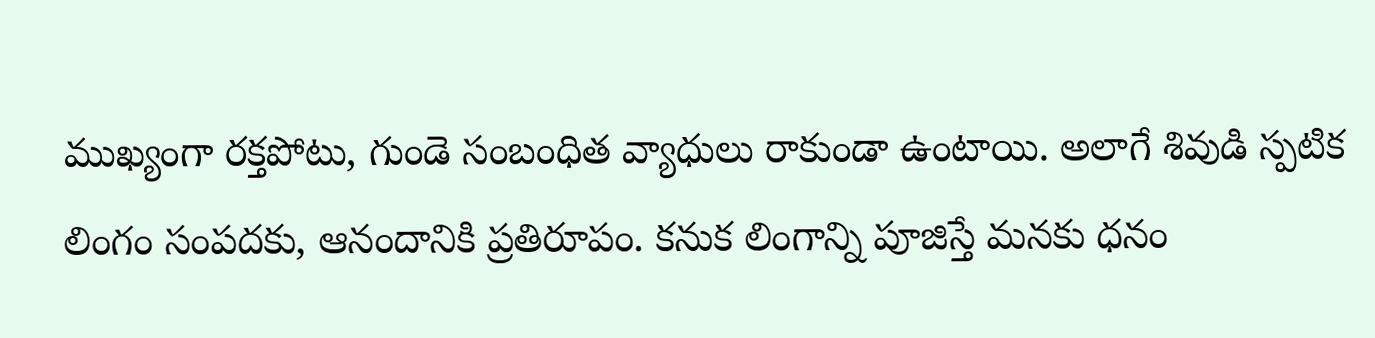ముఖ్యంగా రక్తపోటు, గుండె సంబంధిత వ్యాధులు రాకుండా ఉంటాయి. అలాగే శివుడి స్పటిక లింగం సంపదకు, ఆనందానికి ప్రతిరూపం. కనుక లింగాన్ని పూజిస్తే మనకు ధనం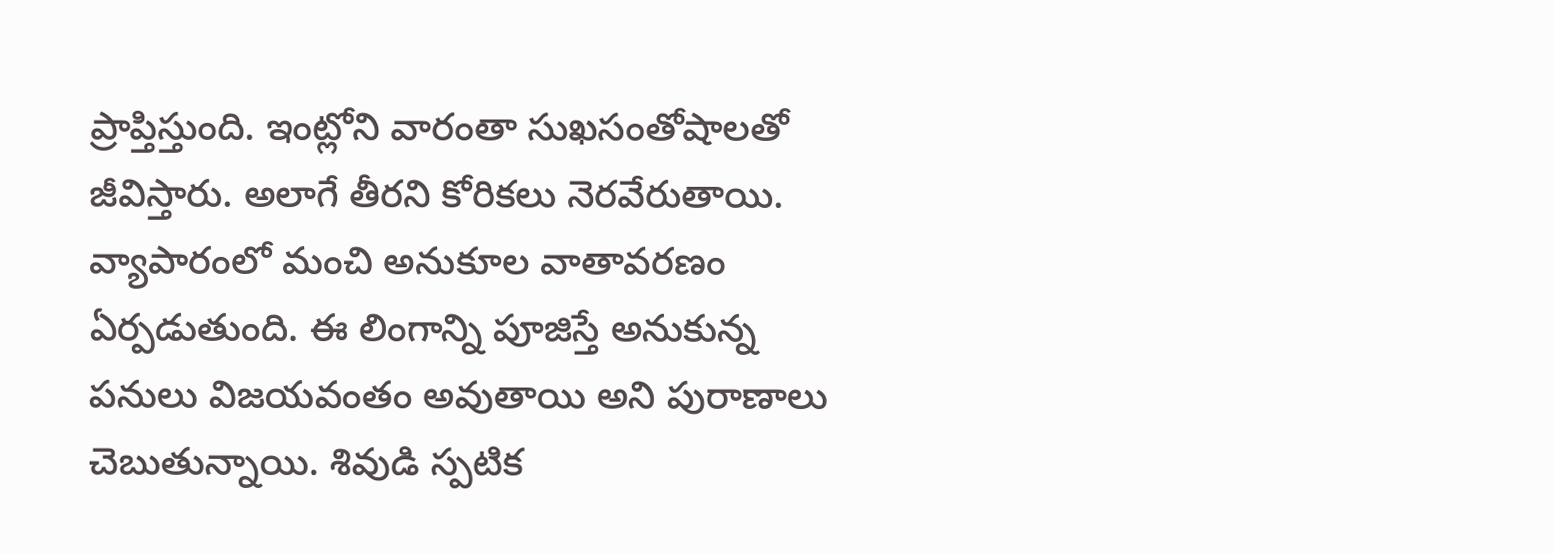ప్రాప్తిస్తుంది. ఇంట్లోని వారంతా సుఖసంతోషాలతో జీవిస్తారు. అలాగే తీరని కోరికలు నెరవేరుతాయి. వ్యాపారంలో మంచి అనుకూల వాతావరణం ఏర్పడుతుంది. ఈ లింగాన్ని పూజిస్తే అనుకున్న పనులు విజయవంతం అవుతాయి అని పురాణాలు చెబుతున్నాయి. శివుడి స్పటిక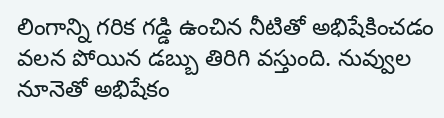లింగాన్ని గరిక గడ్డి ఉంచిన నీటితో అభిషేకించడం వలన పోయిన డబ్బు తిరిగి వస్తుంది. నువ్వుల నూనెతో అభిషేకం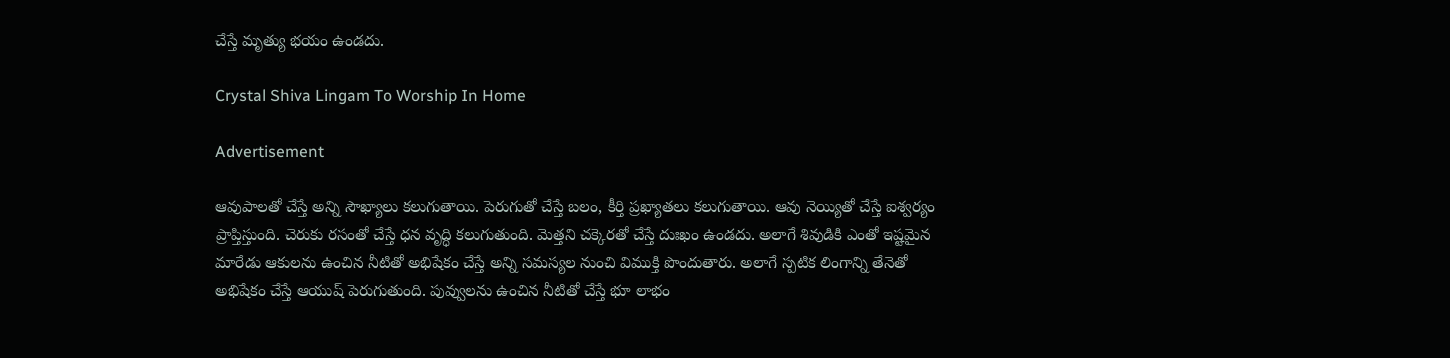చేస్తే మృత్యు భయం ఉండదు.

Crystal Shiva Lingam To Worship In Home

Advertisement

ఆవుపాలతో చేస్తే అన్ని సౌఖ్యాలు కలుగుతాయి. పెరుగుతో చేస్తే బలం, కీర్తి ప్రఖ్యాతలు కలుగుతాయి. ఆవు నెయ్యితో చేస్తే ఐశ్వర్యం ప్రాప్తిస్తుంది. చెరుకు రసంతో చేస్తే ధన వృద్ధి కలుగుతుంది. మెత్తని చక్కెరతో చేస్తే దుఃఖం ఉండదు. అలాగే శివుడికి ఎంతో ఇష్టమైన మారేడు ఆకులను ఉంచిన నీటితో అభిషేకం చేస్తే అన్ని సమస్యల నుంచి విముక్తి పొందుతారు. అలాగే స్పటిక లింగాన్ని తేనెతో అభిషేకం చేస్తే ఆయుష్ పెరుగుతుంది. పువ్వులను ఉంచిన నీటితో చేస్తే భూ లాభం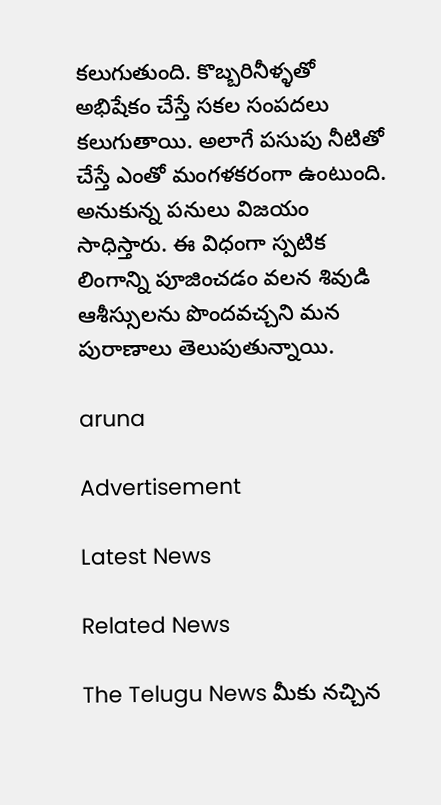కలుగుతుంది. కొబ్బరినీళ్ళతో అభిషేకం చేస్తే సకల సంపదలు కలుగుతాయి. అలాగే పసుపు నీటితో చేస్తే ఎంతో మంగళకరంగా ఉంటుంది. అనుకున్న పనులు విజయం సాధిస్తారు. ఈ విధంగా స్పటిక లింగాన్ని పూజించడం వలన శివుడి ఆశీస్సులను పొందవచ్చని మన పురాణాలు తెలుపుతున్నాయి.

aruna

Advertisement

Latest News

Related News

The Telugu News మీకు నచ్చిన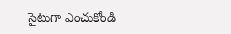సైటుగా ఎంచుకోండి